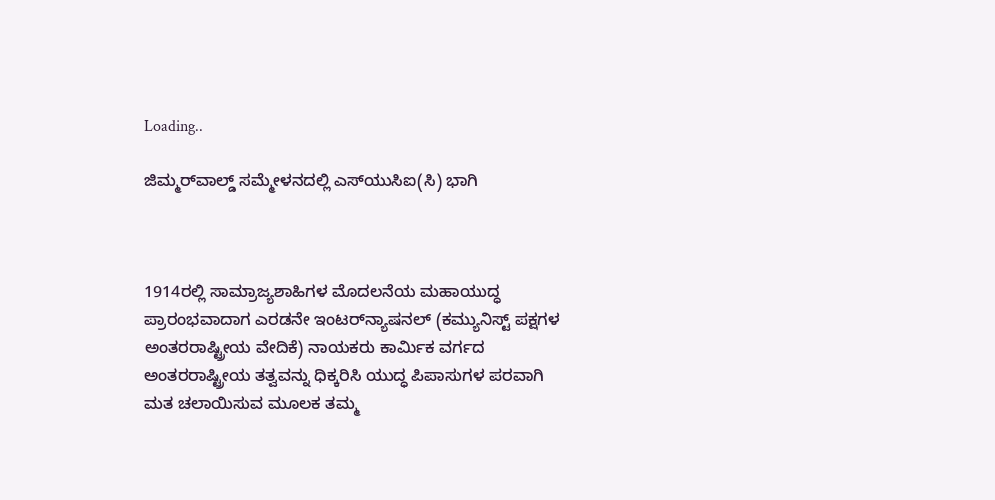Loading..

ಜಿಮ್ಮರ್‌ವಾಲ್ಡ್ ಸಮ್ಮೇಳನದಲ್ಲಿ ಎಸ್‌ಯುಸಿಐ(ಸಿ) ಭಾಗಿ



1914ರಲ್ಲಿ ಸಾಮ್ರಾಜ್ಯಶಾಹಿಗಳ ಮೊದಲನೆಯ ಮಹಾಯುದ್ಧ ಪ್ರಾರಂಭವಾದಾಗ ಎರಡನೇ ಇಂಟರ್‌ನ್ಯಾಷನಲ್ (ಕಮ್ಯುನಿಸ್ಟ್ ಪಕ್ಷಗಳ ಅಂತರರಾಷ್ಟ್ರೀಯ ವೇದಿಕೆ) ನಾಯಕರು ಕಾರ್ಮಿಕ ವರ್ಗದ ಅಂತರರಾಷ್ಟ್ರೀಯ ತತ್ವವನ್ನು ಧಿಕ್ಕರಿಸಿ ಯುದ್ಧ ಪಿಪಾಸುಗಳ ಪರವಾಗಿ ಮತ ಚಲಾಯಿಸುವ ಮೂಲಕ ತಮ್ಮ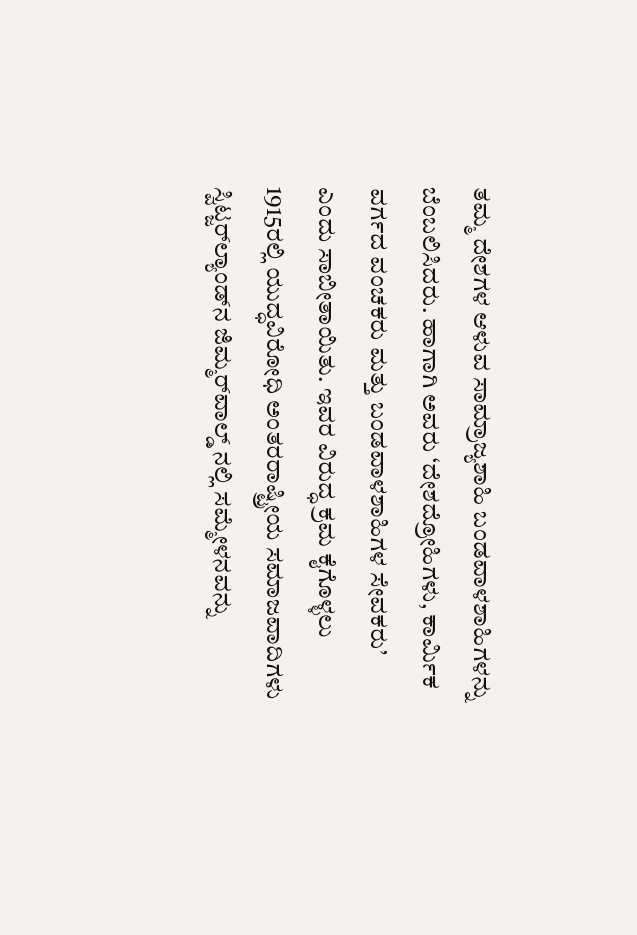ತಮ್ಮ ದೇಶಗಳ ಆಳುವ ಸಾಮ್ರಾಜ್ಯಶಾಹಿ ಬಂಡವಾಳಶಾಹಿಗಳನ್ನು ಬೆಂಬಲಿಸಿದರು. ಹಾಗಾಗಿ ಅವರು ‘ದೇಶದ್ರೋಹಿಗಳು, ಕಾರ್ಮಿಕ ವರ್ಗದ ವಂಚಕರು ಮತ್ತು ಬಂಡವಾಳಶಾಹಿಗಳ ಸೇವಕರು’ ಎಂದು ಸಾಬೀತಾಯಿತು. ಇವರ ವಿರುದ್ಧ ಕ್ರಮ ಕೈಗೊಳ್ಳಲು 1915ರಲ್ಲಿ ಯುದ್ಧವಿರೋಧಿ ಅಂತರರಾಷ್ಟ್ರೀಯ ಸಮಾಜವಾದಿಗಳು ಸ್ವಿಟ್ಜರ್‌ಲ್ಯಾಂಡ್‌ನ ಜಿಮ್ಮರ್‌ವಾಲ್ಡ್ ನಲ್ಲಿ ಸಮ್ಮೇಳನವನ್ನು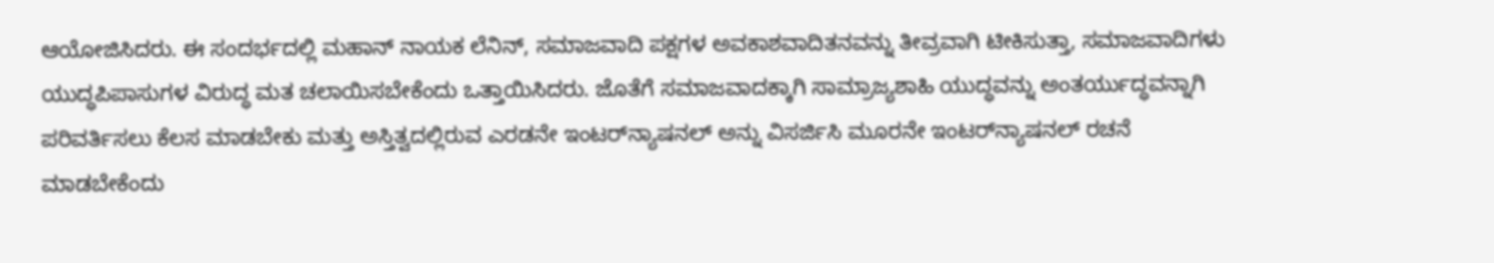ಆಯೋಜಿಸಿದರು. ಈ ಸಂದರ್ಭದಲ್ಲಿ ಮಹಾನ್ ನಾಯಕ ಲೆನಿನ್, ಸಮಾಜವಾದಿ ಪಕ್ಷಗಳ ಅವಕಾಶವಾದಿತನವನ್ನು ತೀವ್ರವಾಗಿ ಟೀಕಿಸುತ್ತಾ, ಸಮಾಜವಾದಿಗಳು ಯುದ್ಧಪಿಪಾಸುಗಳ ವಿರುದ್ಧ ಮತ ಚಲಾಯಿಸಬೇಕೆಂದು ಒತ್ತಾಯಿಸಿದರು. ಜೊತೆಗೆ ಸಮಾಜವಾದಕ್ಕಾಗಿ ಸಾಮ್ರಾಜ್ಯಶಾಹಿ ಯುದ್ಧವನ್ನು ಅಂತರ್ಯುದ್ಧವನ್ನಾಗಿ ಪರಿವರ್ತಿಸಲು ಕೆಲಸ ಮಾಡಬೇಕು ಮತ್ತು ಅಸ್ತಿತ್ವದಲ್ಲಿರುವ ಎರಡನೇ ಇಂಟರ್‌ನ್ಯಾಷನಲ್‌ ಅನ್ನು ವಿಸರ್ಜಿಸಿ ಮೂರನೇ ಇಂಟರ್‌ನ್ಯಾಷನಲ್ ರಚನೆ ಮಾಡಬೇಕೆಂದು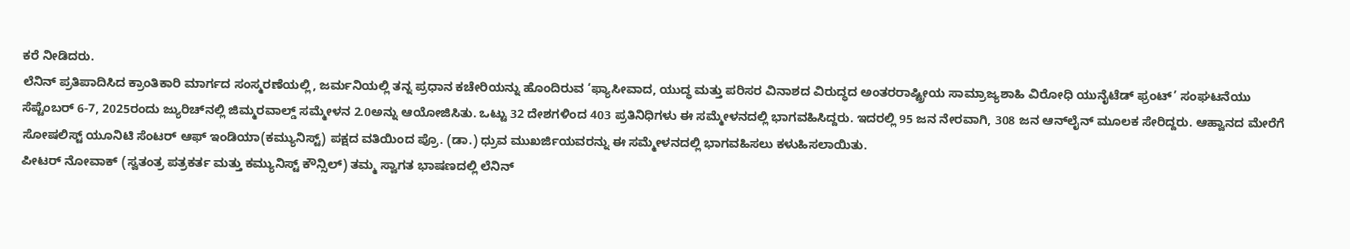ಕರೆ ನೀಡಿದರು.
ಲೆನಿನ್ ಪ್ರತಿಪಾದಿಸಿದ ಕ್ರಾಂತಿಕಾರಿ ಮಾರ್ಗದ ಸಂಸ್ಮರಣೆಯಲ್ಲಿ, ಜರ್ಮನಿಯಲ್ಲಿ ತನ್ನ ಪ್ರಧಾನ ಕಚೇರಿಯನ್ನು ಹೊಂದಿರುವ ‘ಫ್ಯಾಸೀವಾದ, ಯುದ್ಧ ಮತ್ತು ಪರಿಸರ ವಿನಾಶದ ವಿರುದ್ಧದ ಅಂತರರಾಷ್ಟ್ರೀಯ ಸಾಮ್ರಾಜ್ಯಶಾಹಿ ವಿರೋಧಿ ಯುನೈಟೆಡ್ ಫ್ರಂಟ್’ ಸಂಘಟನೆಯು ಸೆಪ್ಟೆಂಬರ್ 6-7, 2025ರಂದು ಜ್ಯುರಿಚ್‌ನಲ್ಲಿ ಜಿಮ್ಮರವಾಲ್ಡ್ ಸಮ್ಮೇಳನ 2.0ಅನ್ನು ಆಯೋಜಿಸಿತು. ಒಟ್ಟು 32 ದೇಶಗಳಿಂದ 403 ಪ್ರತಿನಿಧಿಗಳು ಈ ಸಮ್ಮೇಳನದಲ್ಲಿ ಭಾಗವಹಿಸಿದ್ದರು. ಇದರಲ್ಲಿ 95 ಜನ ನೇರವಾಗಿ, 308 ಜನ ಆನ್‌ಲೈನ್ ಮೂಲಕ ಸೇರಿದ್ದರು. ಆಹ್ವಾನದ ಮೇರೆಗೆ ಸೋಷಲಿಸ್ಟ್ ಯೂನಿಟಿ ಸೆಂಟರ್ ಆಫ್ ಇಂಡಿಯಾ(ಕಮ್ಯುನಿಸ್ಟ್) ಪಕ್ಷದ ವತಿಯಿಂದ ಪ್ರೊ. (ಡಾ.) ಧ್ರುವ ಮುಖರ್ಜಿಯವರನ್ನು ಈ ಸಮ್ಮೇಳನದಲ್ಲಿ ಭಾಗವಹಿಸಲು ಕಳುಹಿಸಲಾಯಿತು.
ಪೀಟರ್ ನೋವಾಕ್ (ಸ್ವತಂತ್ರ ಪತ್ರಕರ್ತ ಮತ್ತು ಕಮ್ಯುನಿಸ್ಟ್ ಕೌನ್ಸಿಲ್) ತಮ್ಮ ಸ್ವಾಗತ ಭಾಷಣದಲ್ಲಿ ಲೆನಿನ್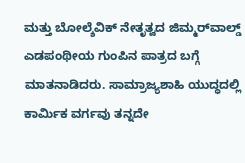ಮತ್ತು ಬೋಲ್ಶೆವಿಕ್ ನೇತೃತ್ವದ ಜಿಮ್ಮರ್‌ವಾಲ್ಡ್ ಎಡಪಂಥೀಯ ಗುಂಪಿನ ಪಾತ್ರದ ಬಗ್ಗೆ ಮಾತನಾಡಿದರು. ಸಾಮ್ರಾಜ್ಯಶಾಹಿ ಯುದ್ಧದಲ್ಲಿ ಕಾರ್ಮಿಕ ವರ್ಗವು ತನ್ನದೇ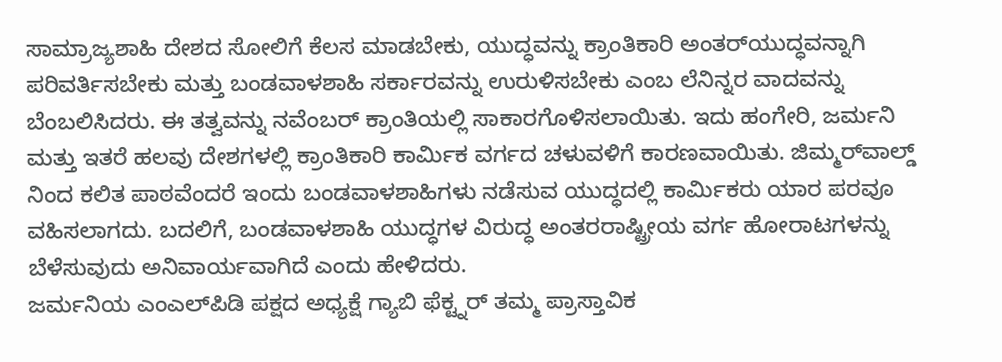ಸಾಮ್ರಾಜ್ಯಶಾಹಿ ದೇಶದ ಸೋಲಿಗೆ ಕೆಲಸ ಮಾಡಬೇಕು, ಯುದ್ಧವನ್ನು ಕ್ರಾಂತಿಕಾರಿ ಅಂತರ್‌ಯುದ್ಧವನ್ನಾಗಿ ಪರಿವರ್ತಿಸಬೇಕು ಮತ್ತು ಬಂಡವಾಳಶಾಹಿ ಸರ್ಕಾರವನ್ನು ಉರುಳಿಸಬೇಕು ಎಂಬ ಲೆನಿನ್ನರ ವಾದವನ್ನು ಬೆಂಬಲಿಸಿದರು. ಈ ತತ್ವವನ್ನು ನವೆಂಬರ್ ಕ್ರಾಂತಿಯಲ್ಲಿ ಸಾಕಾರಗೊಳಿಸಲಾಯಿತು. ಇದು ಹಂಗೇರಿ, ಜರ್ಮನಿ ಮತ್ತು ಇತರೆ ಹಲವು ದೇಶಗಳಲ್ಲಿ ಕ್ರಾಂತಿಕಾರಿ ಕಾರ್ಮಿಕ ವರ್ಗದ ಚಳುವಳಿಗೆ ಕಾರಣವಾಯಿತು. ಜಿಮ್ಮರ್‌ವಾಲ್ಡ್ ನಿಂದ ಕಲಿತ ಪಾಠವೆಂದರೆ ಇಂದು ಬಂಡವಾಳಶಾಹಿಗಳು ನಡೆಸುವ ಯುದ್ಧದಲ್ಲಿ ಕಾರ್ಮಿಕರು ಯಾರ ಪರವೂ ವಹಿಸಲಾಗದು. ಬದಲಿಗೆ, ಬಂಡವಾಳಶಾಹಿ ಯುದ್ಧಗಳ ವಿರುದ್ಧ ಅಂತರರಾಷ್ಟ್ರೀಯ ವರ್ಗ ಹೋರಾಟಗಳನ್ನು ಬೆಳೆಸುವುದು ಅನಿವಾರ್ಯವಾಗಿದೆ ಎಂದು ಹೇಳಿದರು.
ಜರ್ಮನಿಯ ಎಂಎಲ್‌ಪಿಡಿ ಪಕ್ಷದ ಅಧ್ಯಕ್ಷೆ ಗ್ಯಾಬಿ ಫೆಕ್ಟ್ನರ್ ತಮ್ಮ ಪ್ರಾಸ್ತಾವಿಕ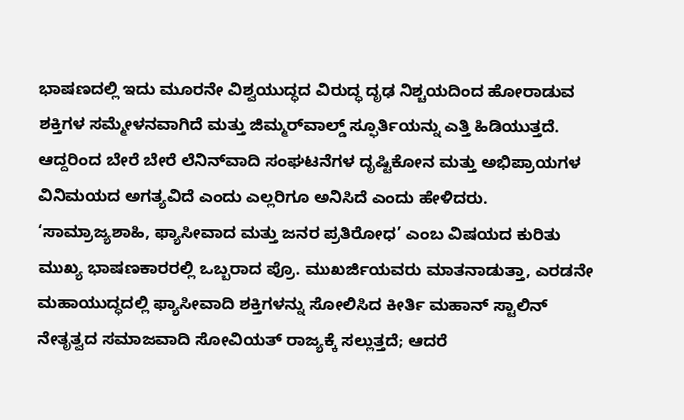ಭಾಷಣದಲ್ಲಿ ಇದು ಮೂರನೇ ವಿಶ್ವಯುದ್ಧದ ವಿರುದ್ಧ ದೃಢ ನಿಶ್ಚಯದಿಂದ ಹೋರಾಡುವ ಶಕ್ತಿಗಳ ಸಮ್ಮೇಳನವಾಗಿದೆ ಮತ್ತು ಜಿಮ್ಮರ್‌ವಾಲ್ಡ್ ಸ್ಫೂರ್ತಿಯನ್ನು ಎತ್ತಿ ಹಿಡಿಯುತ್ತದೆ. ಆದ್ದರಿಂದ ಬೇರೆ ಬೇರೆ ಲೆನಿನ್‌ವಾದಿ ಸಂಘಟನೆಗಳ ದೃಷ್ಟಿಕೋನ ಮತ್ತು ಅಭಿಪ್ರಾಯಗಳ ವಿನಿಮಯದ ಅಗತ್ಯವಿದೆ ಎಂದು ಎಲ್ಲರಿಗೂ ಅನಿಸಿದೆ ಎಂದು ಹೇಳಿದರು.
‘ಸಾಮ್ರಾಜ್ಯಶಾಹಿ, ಫ್ಯಾಸೀವಾದ ಮತ್ತು ಜನರ ಪ್ರತಿರೋಧ’ ಎಂಬ ವಿಷಯದ ಕುರಿತು ಮುಖ್ಯ ಭಾಷಣಕಾರರಲ್ಲಿ ಒಬ್ಬರಾದ ಪ್ರೊ. ಮುಖರ್ಜಿಯವರು ಮಾತನಾಡುತ್ತಾ, ಎರಡನೇ ಮಹಾಯುದ್ಧದಲ್ಲಿ ಫ್ಯಾಸೀವಾದಿ ಶಕ್ತಿಗಳನ್ನು ಸೋಲಿಸಿದ ಕೀರ್ತಿ ಮಹಾನ್ ಸ್ಟಾಲಿನ್ ನೇತೃತ್ವದ ಸಮಾಜವಾದಿ ಸೋವಿಯತ್ ರಾಜ್ಯಕ್ಕೆ ಸಲ್ಲುತ್ತದೆ; ಆದರೆ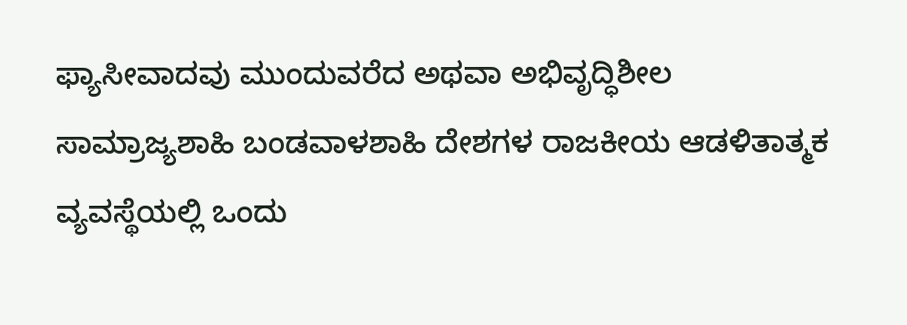ಫ್ಯಾಸೀವಾದವು ಮುಂದುವರೆದ ಅಥವಾ ಅಭಿವೃದ್ಧಿಶೀಲ ಸಾಮ್ರಾಜ್ಯಶಾಹಿ ಬಂಡವಾಳಶಾಹಿ ದೇಶಗಳ ರಾಜಕೀಯ ಆಡಳಿತಾತ್ಮಕ ವ್ಯವಸ್ಥೆಯಲ್ಲಿ ಒಂದು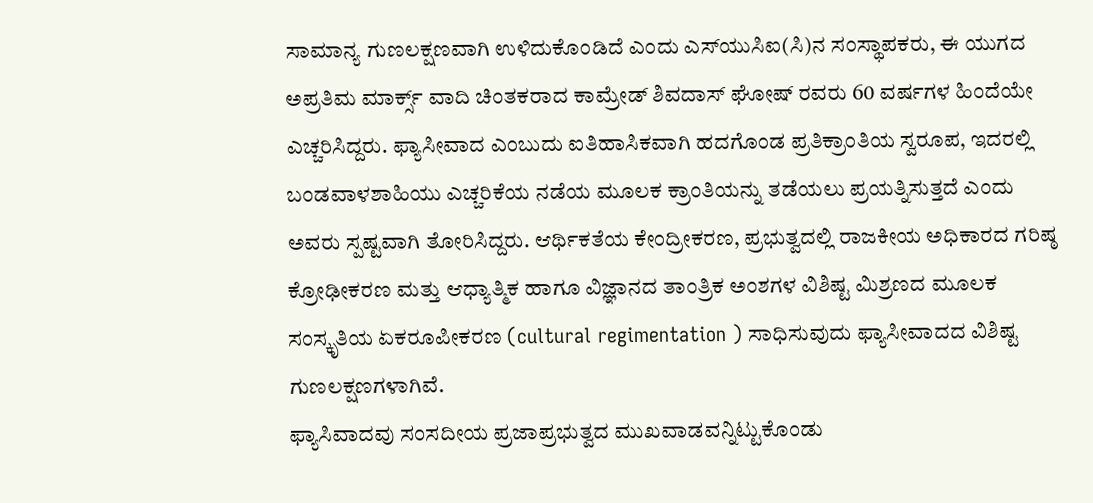ಸಾಮಾನ್ಯ ಗುಣಲಕ್ಷಣವಾಗಿ ಉಳಿದುಕೊಂಡಿದೆ ಎಂದು ಎಸ್‌ಯುಸಿಐ(ಸಿ)ನ ಸಂಸ್ಥಾಪಕರು, ಈ ಯುಗದ ಅಪ್ರತಿಮ ಮಾರ್ಕ್ಸ್ ವಾದಿ ಚಿಂತಕರಾದ ಕಾಮ್ರೇಡ್ ಶಿವದಾಸ್ ಘೋಷ್ ರವರು 60 ವರ್ಷಗಳ ಹಿಂದೆಯೇ ಎಚ್ಚರಿಸಿದ್ದರು. ಫ್ಯಾಸೀವಾದ ಎಂಬುದು ಐತಿಹಾಸಿಕವಾಗಿ ಹದಗೊಂಡ ಪ್ರತಿಕ್ರಾಂತಿಯ ಸ್ವರೂಪ, ಇದರಲ್ಲಿ ಬಂಡವಾಳಶಾಹಿಯು ಎಚ್ಚರಿಕೆಯ ನಡೆಯ ಮೂಲಕ ಕ್ರಾಂತಿಯನ್ನು ತಡೆಯಲು ಪ್ರಯತ್ನಿಸುತ್ತದೆ ಎಂದು ಅವರು ಸ್ಪಷ್ಟವಾಗಿ ತೋರಿಸಿದ್ದರು. ಆರ್ಥಿಕತೆಯ ಕೇಂದ್ರೀಕರಣ, ಪ್ರಭುತ್ವದಲ್ಲಿ ರಾಜಕೀಯ ಅಧಿಕಾರದ ಗರಿಷ್ಠ ಕ್ರೋಢೀಕರಣ ಮತ್ತು ಆಧ್ಯಾತ್ಮಿಕ ಹಾಗೂ ವಿಜ್ಞಾನದ ತಾಂತ್ರಿಕ ಅಂಶಗಳ ವಿಶಿಷ್ಟ ಮಿಶ್ರಣದ ಮೂಲಕ ಸಂಸ್ಕೃತಿಯ ಏಕರೂಪೀಕರಣ (cultural regimentation ) ಸಾಧಿಸುವುದು ಫ್ಯಾಸೀವಾದದ ವಿಶಿಷ್ಟ ಗುಣಲಕ್ಷಣಗಳಾಗಿವೆ.
ಫ್ಯಾಸಿವಾದವು ಸಂಸದೀಯ ಪ್ರಜಾಪ್ರಭುತ್ವದ ಮುಖವಾಡವನ್ನಿಟ್ಟುಕೊಂಡು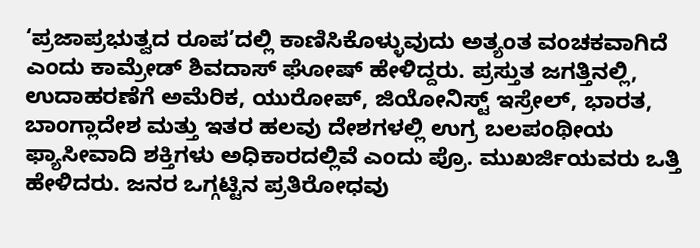‘ಪ್ರಜಾಪ್ರಭುತ್ವದ ರೂಪ’ದಲ್ಲಿ ಕಾಣಿಸಿಕೊಳ್ಳುವುದು ಅತ್ಯಂತ ವಂಚಕವಾಗಿದೆ ಎಂದು ಕಾಮ್ರೇಡ್ ಶಿವದಾಸ್ ಘೋಷ್ ಹೇಳಿದ್ದರು. ಪ್ರಸ್ತುತ ಜಗತ್ತಿನಲ್ಲಿ, ಉದಾಹರಣೆಗೆ ಅಮೆರಿಕ, ಯುರೋಪ್, ಜಿಯೋನಿಸ್ಟ್ ಇಸ್ರೇಲ್, ಭಾರತ, ಬಾಂಗ್ಲಾದೇಶ ಮತ್ತು ಇತರ ಹಲವು ದೇಶಗಳಲ್ಲಿ ಉಗ್ರ ಬಲಪಂಥೀಯ ಫ್ಯಾಸೀವಾದಿ ಶಕ್ತಿಗಳು ಅಧಿಕಾರದಲ್ಲಿವೆ ಎಂದು ಪ್ರೊ. ಮುಖರ್ಜಿಯವರು ಒತ್ತಿ ಹೇಳಿದರು. ಜನರ ಒಗ್ಗಟ್ಟಿನ ಪ್ರತಿರೋಧವು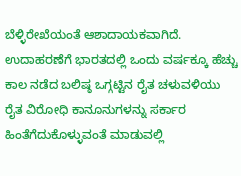ಬೆಳ್ಳಿರೇಖೆಯಂತೆ ಆಶಾದಾಯಕವಾಗಿದೆ. ಉದಾಹರಣೆಗೆ ಭಾರತದಲ್ಲಿ ಒಂದು ವರ್ಷಕ್ಕೂ ಹೆಚ್ಚು ಕಾಲ ನಡೆದ ಬಲಿಷ್ಠ ಒಗ್ಗಟ್ಟಿನ ರೈತ ಚಳುವಳಿಯು ರೈತ ವಿರೋಧಿ ಕಾನೂನುಗಳನ್ನು ಸರ್ಕಾರ ಹಿಂತೆಗೆದುಕೊಳ್ಳುವಂತೆ ಮಾಡುವಲ್ಲಿ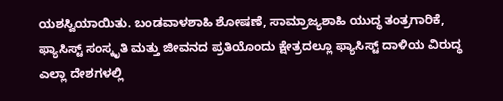ಯಶಸ್ವಿಯಾಯಿತು. ಬಂಡವಾಳಶಾಹಿ ಶೋಷಣೆ, ಸಾಮ್ರಾಜ್ಯಶಾಹಿ ಯುದ್ಧ ತಂತ್ರಗಾರಿಕೆ, ಫ್ಯಾಸಿಸ್ಟ್ ಸಂಸ್ಕೃತಿ ಮತ್ತು ಜೀವನದ ಪ್ರತಿಯೊಂದು ಕ್ಷೇತ್ರದಲ್ಲೂ ಫ್ಯಾಸಿಸ್ಟ್ ದಾಳಿಯ ವಿರುದ್ಧ ಎಲ್ಲಾ ದೇಶಗಳಲ್ಲಿ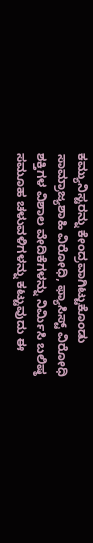ಕಮ್ಯುನಿಸ್ಟರನ್ನು ಕೇಂದ್ರವಾಗಿಟ್ಟುಕೊಂಡು ಸಾಮ್ರಾಜ್ಯಶಾಹಿ ವಿರೋಧಿ, ಫ್ಯಾಸಿಸ್ಟ್ ವಿರೋಧಿ ಶಕ್ತಿಗಳ ವಿಶಾಲ ವೇದಿಕೆಗಳನ್ನು ನಿರ್ಮಿಸಿ ಬಲಿಷ್ಠ ಸಮೂಹ ಚಳುವಳಿಗಳನ್ನು ಕಟ್ಟುವುದು ಈ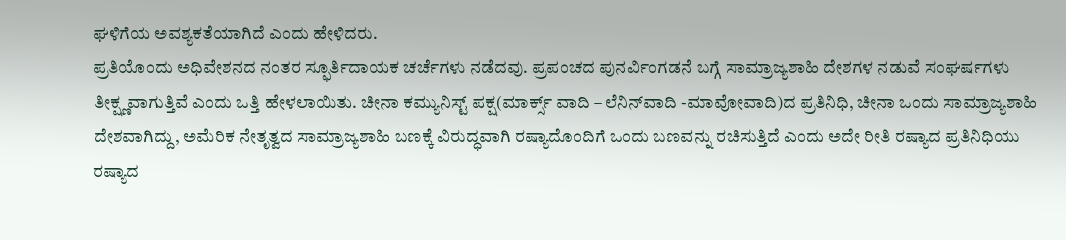ಘಳಿಗೆಯ ಅವಶ್ಯಕತೆಯಾಗಿದೆ ಎಂದು ಹೇಳಿದರು.
ಪ್ರತಿಯೊಂದು ಅಧಿವೇಶನದ ನಂತರ ಸ್ಫೂರ್ತಿದಾಯಕ ಚರ್ಚೆಗಳು ನಡೆದವು. ಪ್ರಪಂಚದ ಪುನರ್ವಿಂಗಡನೆ ಬಗ್ಗೆ ಸಾಮ್ರಾಜ್ಯಶಾಹಿ ದೇಶಗಳ ನಡುವೆ ಸಂಘರ್ಷಗಳು ತೀಕ್ಷ್ಣವಾಗುತ್ತಿವೆ ಎಂದು ಒತ್ತಿ ಹೇಳಲಾಯಿತು. ಚೀನಾ ಕಮ್ಯುನಿಸ್ಟ್ ಪಕ್ಷ(ಮಾರ್ಕ್ಸ್ ವಾದಿ – ಲೆನಿನ್‌ವಾದಿ -ಮಾವೋವಾದಿ)ದ ಪ್ರತಿನಿಧಿ, ಚೀನಾ ಒಂದು ಸಾಮ್ರಾಜ್ಯಶಾಹಿ ದೇಶವಾಗಿದ್ದು, ಅಮೆರಿಕ ನೇತೃತ್ವದ ಸಾಮ್ರಾಜ್ಯಶಾಹಿ ಬಣಕ್ಕೆ ವಿರುದ್ಧವಾಗಿ ರಷ್ಯಾದೊಂದಿಗೆ ಒಂದು ಬಣವನ್ನು ರಚಿಸುತ್ತಿದೆ ಎಂದು ಅದೇ ರೀತಿ ರಷ್ಯಾದ ಪ್ರತಿನಿಧಿಯು ರಷ್ಯಾದ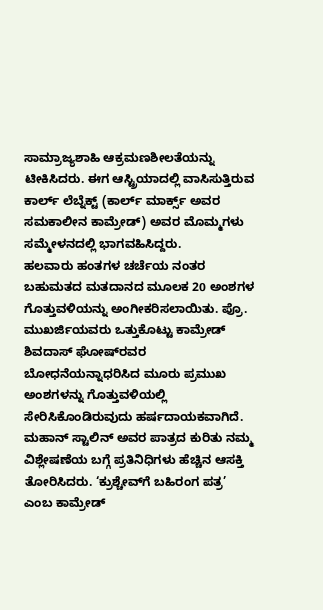ಸಾಮ್ರಾಜ್ಯಶಾಹಿ ಆಕ್ರಮಣಶೀಲತೆಯನ್ನು ಟೀಕಿಸಿದರು. ಈಗ ಆಸ್ಟ್ರಿಯಾದಲ್ಲಿ ವಾಸಿಸುತ್ತಿರುವ ಕಾರ್ಲ್ ಲೆಬ್ನೆಕ್ಟ್ (ಕಾರ್ಲ್ ಮಾರ್ಕ್ಸ್ ಅವರ ಸಮಕಾಲೀನ ಕಾಮ್ರೇಡ್) ಅವರ ಮೊಮ್ಮಗಳು ಸಮ್ಮೇಳನದಲ್ಲಿ ಭಾಗವಹಿಸಿದ್ದರು.
ಹಲವಾರು ಹಂತಗಳ ಚರ್ಚೆಯ ನಂತರ ಬಹುಮತದ ಮತದಾನದ ಮೂಲಕ 20 ಅಂಶಗಳ ಗೊತ್ತುವಳಿಯನ್ನು ಅಂಗೀಕರಿಸಲಾಯಿತು. ಪ್ರೊ. ಮುಖರ್ಜಿಯವರು ಒತ್ತುಕೊಟ್ಟು ಕಾಮ್ರೇಡ್ ಶಿವದಾಸ್ ಘೋಷ್‌ರವರ ಬೋಧನೆಯನ್ನಾಧರಿಸಿದ ಮೂರು ಪ್ರಮುಖ ಅಂಶಗಳನ್ನು ಗೊತ್ತುವಳಿಯಲ್ಲಿ ಸೇರಿಸಿಕೊಂಡಿರುವುದು ಹರ್ಷದಾಯಕವಾಗಿದೆ. ಮಹಾನ್ ಸ್ಟಾಲಿನ್ ಅವರ ಪಾತ್ರದ ಕುರಿತು ನಮ್ಮ ವಿಶ್ಲೇಷಣೆಯ ಬಗ್ಗೆ ಪ್ರತಿನಿಧಿಗಳು ಹೆಚ್ಚಿನ ಆಸಕ್ತಿ ತೋರಿಸಿದರು. ‘ಕ್ರುಶ್ಚೇವ್‌ಗೆ ಬಹಿರಂಗ ಪತ್ರ’ ಎಂಬ ಕಾಮ್ರೇಡ್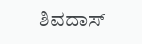ಶಿವದಾಸ್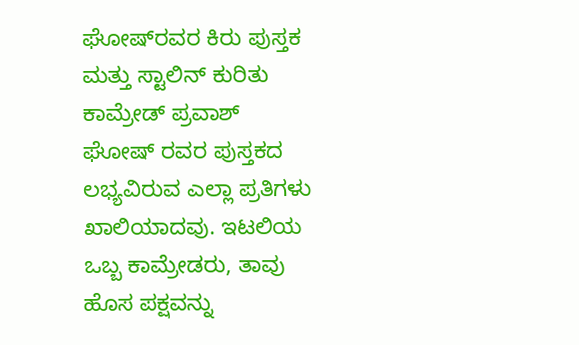ಘೋಷ್‌ರವರ ಕಿರು ಪುಸ್ತಕ ಮತ್ತು ಸ್ಟಾಲಿನ್ ಕುರಿತು
ಕಾಮ್ರೇಡ್ ಪ್ರವಾಶ್ ಘೋಷ್ ರವರ ಪುಸ್ತಕದ ಲಭ್ಯವಿರುವ ಎಲ್ಲಾ ಪ್ರತಿಗಳು ಖಾಲಿಯಾದವು. ಇಟಲಿಯ ಒಬ್ಬ ಕಾಮ್ರೇಡರು, ತಾವು ಹೊಸ ಪಕ್ಷವನ್ನು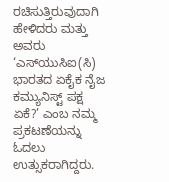ರಚಿಸುತ್ತಿರುವುದಾಗಿ ಹೇಳಿದರು ಮತ್ತು ಅವರು ‘ಎಸ್‌ಯುಸಿಐ(ಸಿ) ಭಾರತದ ಏಕೈಕ ನೈಜ ಕಮ್ಯುನಿಸ್ಟ್ ಪಕ್ಷ ಏಕೆ?’ ಎಂಬ ನಮ್ಮ ಪ್ರಕಟಣೆಯನ್ನು ಓದಲು ಉತ್ಸುಕರಾಗಿದ್ದರು.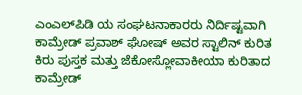ಎಂಎಲ್‌ಪಿಡಿ ಯ ಸಂಘಟನಾಕಾರರು ನಿರ್ದಿಷ್ಟವಾಗಿ ಕಾಮ್ರೇಡ್ ಪ್ರವಾಶ್ ಘೋಷ್ ಅವರ ಸ್ಟಾಲಿನ್ ಕುರಿತ ಕಿರು ಪುಸ್ತಕ ಮತ್ತು ಜೆಕೋಸ್ಲೋವಾಕೀಯಾ ಕುರಿತಾದ ಕಾಮ್ರೇಡ್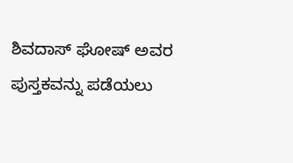ಶಿವದಾಸ್ ಘೋಷ್ ಅವರ ಪುಸ್ತಕವನ್ನು ಪಡೆಯಲು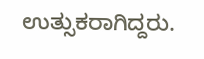ಉತ್ಸುಕರಾಗಿದ್ದರು.